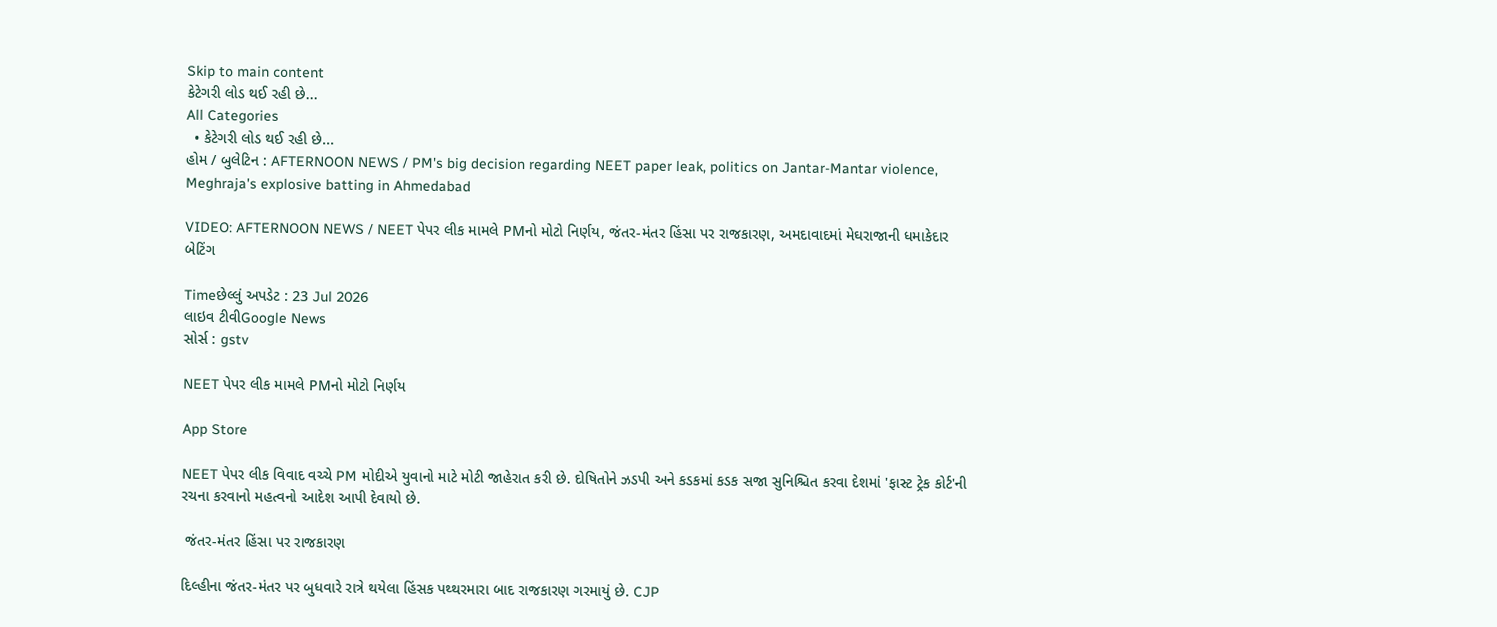Skip to main content
કેટેગરી લોડ થઈ રહી છે...
All Categories
  • કેટેગરી લોડ થઈ રહી છે...
હોમ / બુલેટિન : AFTERNOON NEWS / PM's big decision regarding NEET paper leak, politics on Jantar-Mantar violence, Meghraja's explosive batting in Ahmedabad

VIDEO: AFTERNOON NEWS / NEET પેપર લીક મામલે PMનો મોટો નિર્ણય, જંતર-મંતર હિંસા પર રાજકારણ, અમદાવાદમાં મેઘરાજાની ધમાકેદાર બેટિંગ

Timeછેલ્લું અપડેટ : 23 Jul 2026
લાઇવ ટીવીGoogle News
સોર્સ : gstv

NEET પેપર લીક મામલે PMનો મોટો નિર્ણય

App Store

NEET પેપર લીક વિવાદ વચ્ચે PM મોદીએ યુવાનો માટે મોટી જાહેરાત કરી છે. દોષિતોને ઝડપી અને કડકમાં કડક સજા સુનિશ્ચિત કરવા દેશમાં 'ફાસ્ટ ટ્રેક કોર્ટ'ની રચના કરવાનો મહત્વનો આદેશ આપી દેવાયો છે.

 જંતર-મંતર હિંસા પર રાજકારણ

દિલ્હીના જંતર-મંતર પર બુધવારે રાત્રે થયેલા હિંસક પથ્થરમારા બાદ રાજકારણ ગરમાયું છે. CJP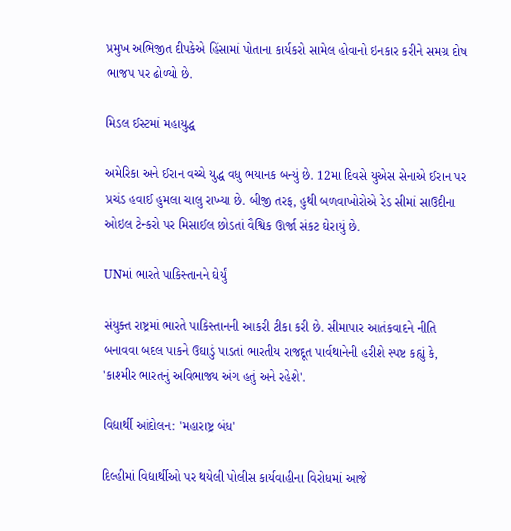પ્રમુખ અભિજીત દીપકેએ હિંસામાં પોતાના કાર્યકરો સામેલ હોવાનો ઇનકાર કરીને સમગ્ર દોષ ભાજપ પર ઢોળ્યો છે.

મિડલ ઈસ્ટમાં મહાયુદ્ધ

અમેરિકા અને ઈરાન વચ્ચે યુદ્ધ વધુ ભયાનક બન્યું છે. 12મા દિવસે યુએસ સેનાએ ઈરાન પર પ્રચંડ હવાઈ હુમલા ચાલુ રાખ્યા છે. બીજી તરફ, હુથી બળવાખોરોએ રેડ સીમાં સાઉદીના ઓઇલ ટેન્કરો પર મિસાઈલ છોડતાં વૈશ્વિક ઊર્જા સંકટ ઘેરાયું છે.

UNમાં ભારતે પાકિસ્તાનને ઘેર્યું

સંયુક્ત રાષ્ટ્રમાં ભારતે પાકિસ્તાનની આકરી ટીકા કરી છે. સીમાપાર આતંકવાદને નીતિ બનાવવા બદલ પાકને ઉઘાડું પાડતાં ભારતીય રાજદૂત પાર્વથાનેની હરીશે સ્પષ્ટ કહ્યું કે, 'કાશ્મીર ભારતનું અવિભાજ્ય અંગ હતું અને રહેશે'.

વિદ્યાર્થી આંદોલન: 'મહારાષ્ટ્ર બંધ'

દિલ્હીમાં વિદ્યાર્થીઓ પર થયેલી પોલીસ કાર્યવાહીના વિરોધમાં આજે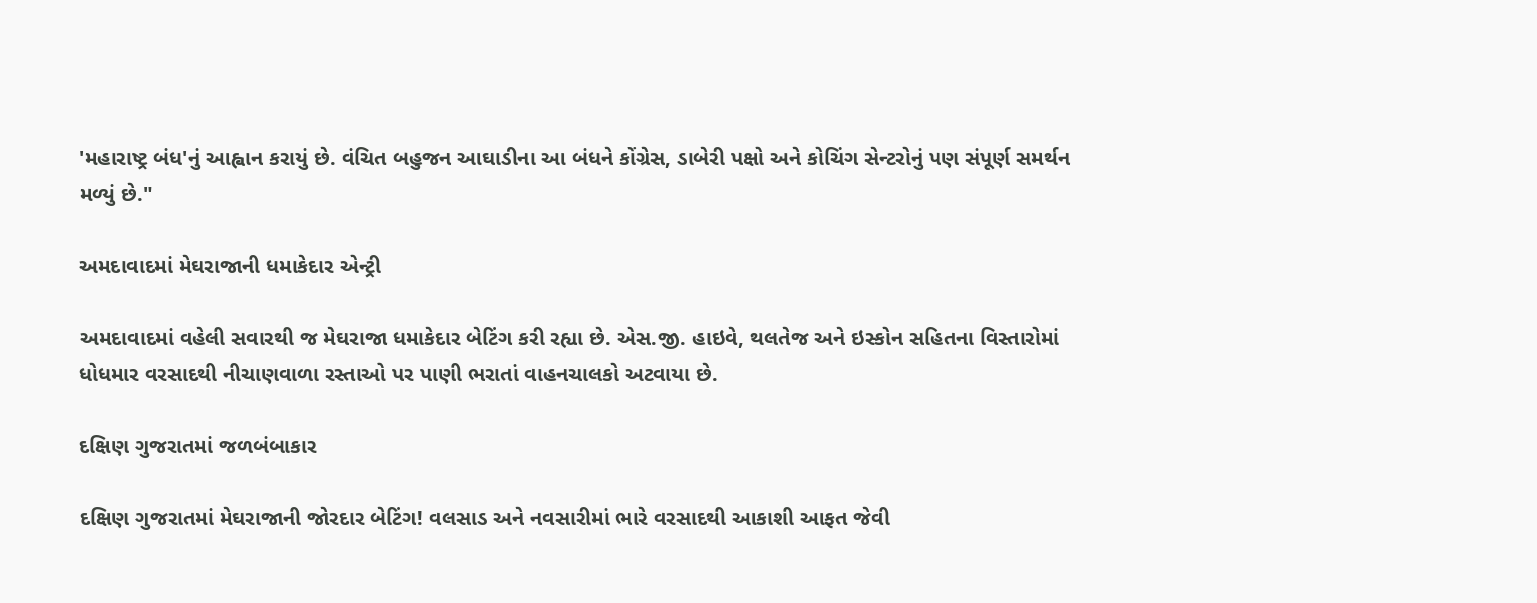'મહારાષ્ટ્ર બંધ'નું આહ્વાન કરાયું છે. વંચિત બહુજન આઘાડીના આ બંધને કોંગ્રેસ, ડાબેરી પક્ષો અને કોચિંગ સેન્ટરોનું પણ સંપૂર્ણ સમર્થન મળ્યું છે."

અમદાવાદમાં મેઘરાજાની ધમાકેદાર એન્ટ્રી

અમદાવાદમાં વહેલી સવારથી જ મેઘરાજા ધમાકેદાર બેટિંગ કરી રહ્યા છે. એસ.જી. હાઇવે, થલતેજ અને ઇસ્કોન સહિતના વિસ્તારોમાં ધોધમાર વરસાદથી નીચાણવાળા રસ્તાઓ પર પાણી ભરાતાં વાહનચાલકો અટવાયા છે.

દક્ષિણ ગુજરાતમાં જળબંબાકાર

દક્ષિણ ગુજરાતમાં મેઘરાજાની જોરદાર બેટિંગ! વલસાડ અને નવસારીમાં ભારે વરસાદથી આકાશી આફત જેવી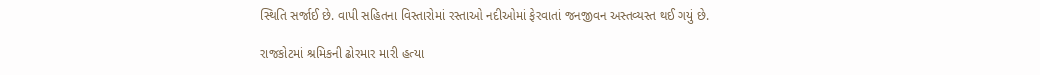સ્થિતિ સર્જાઈ છે. વાપી સહિતના વિસ્તારોમાં રસ્તાઓ નદીઓમાં ફેરવાતાં જનજીવન અસ્તવ્યસ્ત થઈ ગયું છે.

રાજકોટમાં શ્રમિકની ઢોરમાર મારી હત્યા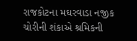રાજકોટના મઘરવાડા નજીક ચોરીની શંકાએ શ્રમિકની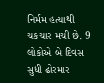નિર્મમ હત્યાથી ચકચાર મચી છે. 9 લોકોએ બે દિવસ સુધી ઢોરમાર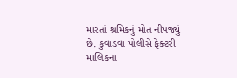મારતાં શ્રમિકનું મોત નીપજ્યું છે. કુવાડવા પોલીસે ફેક્ટરી માલિકના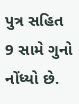પુત્ર સહિત 9 સામે ગુનો નોંધ્યો છે.